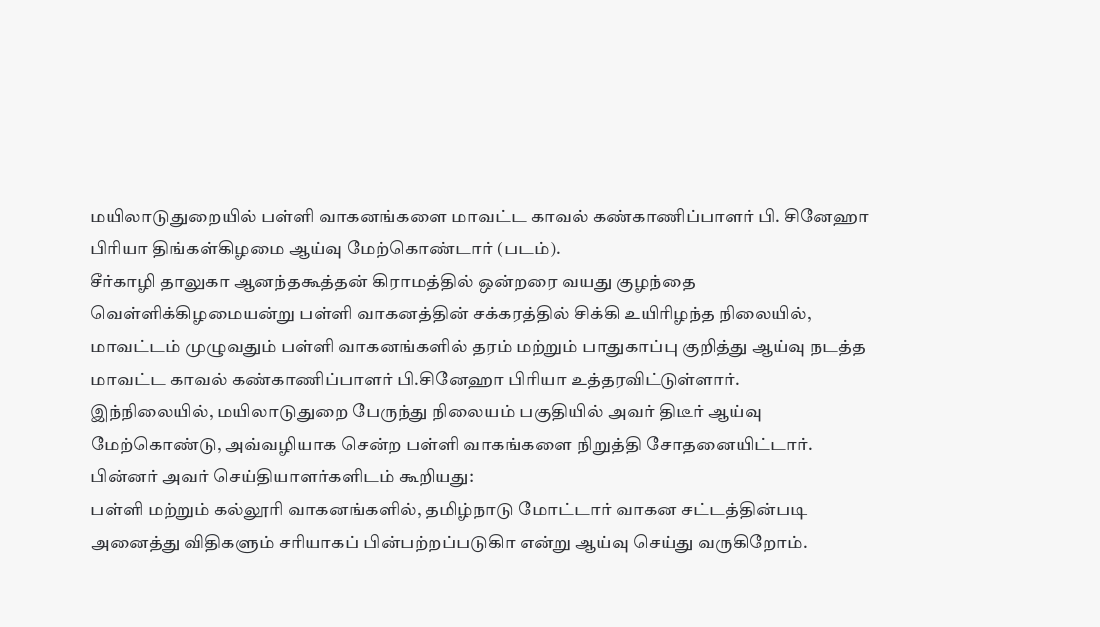மயிலாடுதுறையில் பள்ளி வாகனங்களை மாவட்ட காவல் கண்காணிப்பாளர் பி. சினேஹா பிரியா திங்கள்கிழமை ஆய்வு மேற்கொண்டார் (படம்).
சீர்காழி தாலுகா ஆனந்தகூத்தன் கிராமத்தில் ஒன்றரை வயது குழந்தை வெள்ளிக்கிழமையன்று பள்ளி வாகனத்தின் சக்கரத்தில் சிக்கி உயிரிழந்த நிலையில், மாவட்டம் முழுவதும் பள்ளி வாகனங்களில் தரம் மற்றும் பாதுகாப்பு குறித்து ஆய்வு நடத்த மாவட்ட காவல் கண்காணிப்பாளர் பி.சினேஹா பிரியா உத்தரவிட்டுள்ளார்.
இந்நிலையில், மயிலாடுதுறை பேருந்து நிலையம் பகுதியில் அவர் திடீர் ஆய்வு மேற்கொண்டு, அவ்வழியாக சென்ற பள்ளி வாகங்களை நிறுத்தி சோதனையிட்டார். பின்னர் அவர் செய்தியாளர்களிடம் கூறியது:
பள்ளி மற்றும் கல்லூரி வாகனங்களில், தமிழ்நாடு மோட்டார் வாகன சட்டத்தின்படி அனைத்து விதிகளும் சரியாகப் பின்பற்றப்படுகிா என்று ஆய்வு செய்து வருகிறோம்.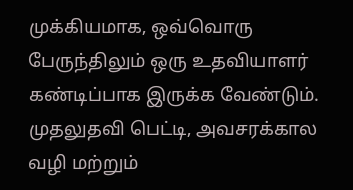முக்கியமாக, ஒவ்வொரு பேருந்திலும் ஒரு உதவியாளர் கண்டிப்பாக இருக்க வேண்டும். முதலுதவி பெட்டி, அவசரக்கால வழி மற்றும்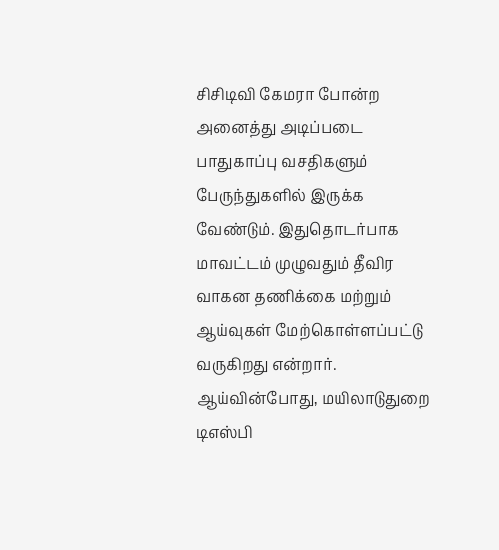சிசிடிவி கேமரா போன்ற அனைத்து அடிப்படை பாதுகாப்பு வசதிகளும் பேருந்துகளில் இருக்க வேண்டும். இதுதொடர்பாக மாவட்டம் முழுவதும் தீவிர வாகன தணிக்கை மற்றும் ஆய்வுகள் மேற்கொள்ளப்பட்டு வருகிறது என்றார்.
ஆய்வின்போது, மயிலாடுதுறை டிஎஸ்பி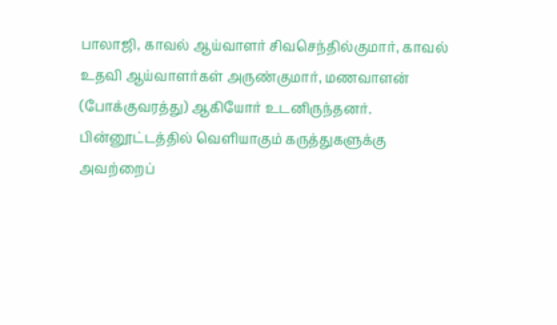பாலாஜி, காவல் ஆய்வாளர் சிவசெந்தில்குமார், காவல் உதவி ஆய்வாளர்கள் அருண்குமார், மணவாளன் (போக்குவரத்து) ஆகியோர் உடனிருந்தனர்.
பின்னூட்டத்தில் வெளியாகும் கருத்துகளுக்கு அவற்றைப்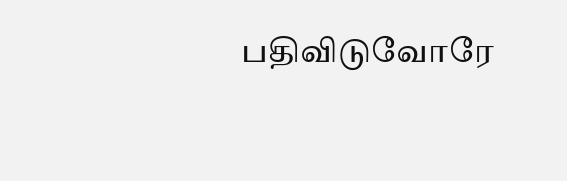பதிவிடுவோரே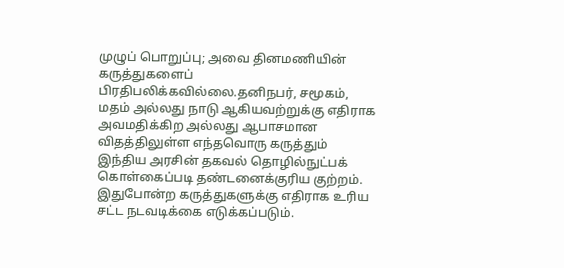முழுப் பொறுப்பு; அவை தினமணியின் கருத்துகளைப் பிரதிபலிக்கவில்லை.தனிநபர், சமூகம், மதம் அல்லது நாடு ஆகியவற்றுக்கு எதிராக அவமதிக்கிற அல்லது ஆபாசமான விதத்திலுள்ள எந்தவொரு கருத்தும் இந்திய அரசின் தகவல் தொழில்நுட்பக் கொள்கைப்படி தண்டனைக்குரிய குற்றம். இதுபோன்ற கருத்துகளுக்கு எதிராக உரிய சட்ட நடவடிக்கை எடுக்கப்படும்.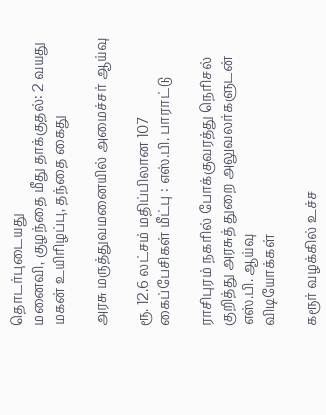தொடர்புடையது
மனைவி, குழந்தை மீது தாக்குதல்: 2 வயது மகன் உயிரிழப்பு, தந்தை கைது

அரசு மருத்துவமனையில் அமைச்சர் ஆய்வு

ரூ. 12.6 லட்சம் மதிப்பிலான 107 கைப்பேசிகள் மீட்பு : எஸ்.பி. பாராட்டு

ராசிபுரம் நகரில் போக்குவரத்து நெரிசல் குறித்து அரசுத் துறை அலுவலர்களுடன் எஸ்.பி. ஆய்வு
விடியோக்கள்

கரூர் வழக்கில் உச்ச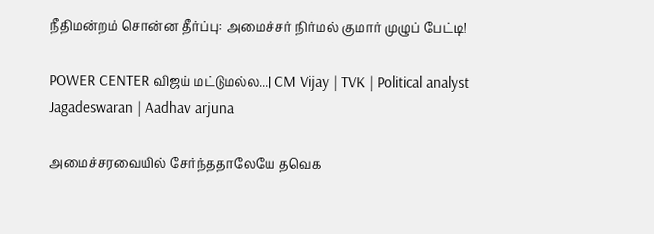நீதிமன்றம் சொன்ன தீர்ப்பு: அமைச்சர் நிர்மல் குமார் முழுப் பேட்டி!

POWER CENTER விஜய் மட்டுமல்ல...| CM Vijay | TVK | Political analyst Jagadeswaran | Aadhav arjuna

அமைச்சரவையில் சேர்ந்ததாலேயே தவெக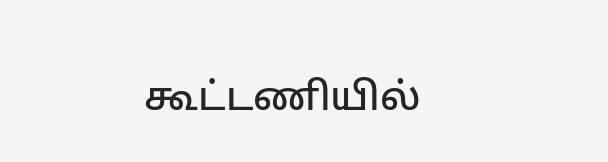கூட்டணியில்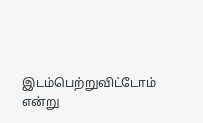இடம்பெற்றுவிட்டோம் என்று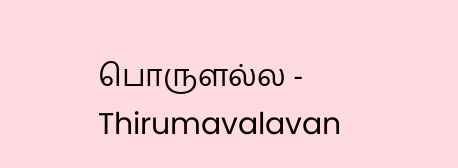பொருளல்ல - Thirumavalavan